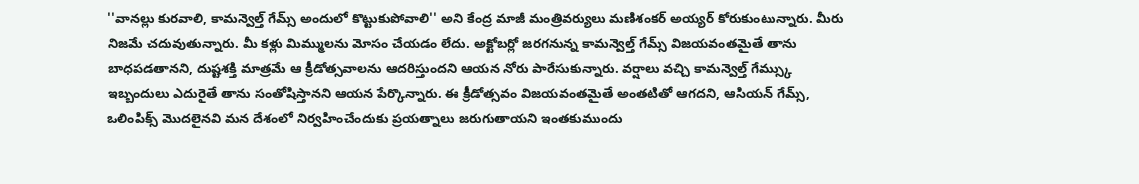''వానల్లు కురవాలి, కామన్వెల్త్ గేమ్స్ అందులో కొట్టుకుపోవాలి'' అని కేంద్ర మాజీ మంత్రివర్యులు మణిశంకర్ అయ్యర్ కోరుకుంటున్నారు. మీరు నిజమే చదువుతున్నారు. మీ కళ్లు మిమ్ములను మోసం చేయడం లేదు. అక్టోబర్లో జరగనున్న కామన్వెల్త్ గేమ్స్ విజయవంతమైతే తాను బాధపడతానని, దుష్టశక్తి మాత్రమే ఆ క్రీడోత్సవాలను ఆదరిస్తుందని ఆయన నోరు పారేసుకున్నారు. వర్షాలు వచ్చి కామన్వెల్త్ గేమ్స్కు ఇబ్బందులు ఎదురైతే తాను సంతోషిస్తానని ఆయన పేర్కొన్నారు. ఈ క్రీడోత్సవం విజయవంతమైతే అంతటితో ఆగదని, ఆసియన్ గేమ్స్, ఒలింపిక్స్ మొదలైనవి మన దేశంలో నిర్వహించేందుకు ప్రయత్నాలు జరుగుతాయని ఇంతకుముందు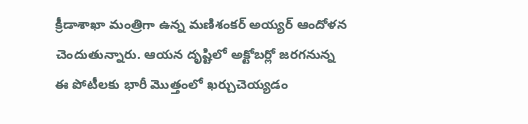క్రీడాశాఖా మంత్రిగా ఉన్న మణిశంకర్ అయ్యర్ ఆందోళన చెందుతున్నారు. ఆయన దృష్టిలో అక్టోబర్లో జరగనున్న ఈ పోటీలకు భారీ మొత్తంలో ఖర్చుచెయ్యడం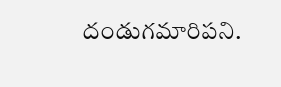దండుగమారిపని.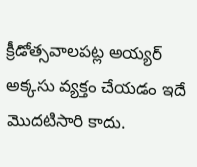క్రీడోత్సవాలపట్ల అయ్యర్ అక్కసు వ్యక్తం చేయడం ఇదే మొదటిసారి కాదు.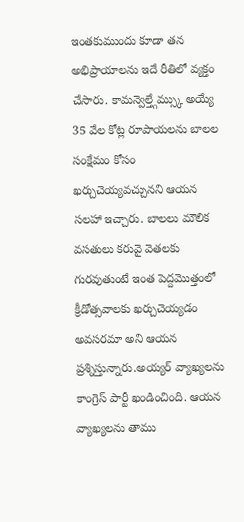ఇంతకుముందు కూడా తన అభిప్రాయాలను ఇదే రీతిలో వ్యక్తం చేసారు. కామన్వెల్త్గేమ్స్కు అయ్యే 35 వేల కోట్ల రూపాయలను బాలల సంక్షేమం కోసం ఖర్చుచెయ్యవచ్చునని ఆయన సలహా ఇచ్చారు. బాలలు మౌలిక వసతులు కరువై వెతలకు గురవుతుంటే ఇంత పెద్దమొత్తంలో క్రీడోత్సవాలకు ఖర్చుచెయ్యడం అవసరమా అని ఆయన ప్రశ్నిస్తున్నారు.అయ్యర్ వ్యాఖ్యలను కాంగ్రెస్ పార్టీ ఖండించింది. ఆయన వ్యాఖ్యలను తాము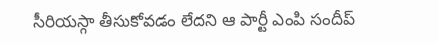సీరియస్గా తీసుకోవడం లేదని ఆ పార్టీ ఎంపి సందీప్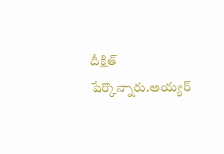దీక్షిత్ పేర్కొన్నారు.అయ్యర్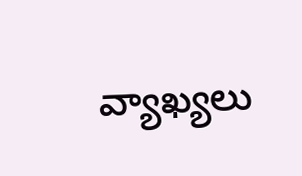వ్యాఖ్యలు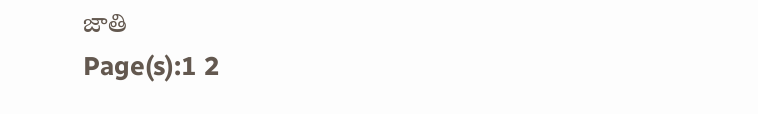జాతి
Page(s):1 2